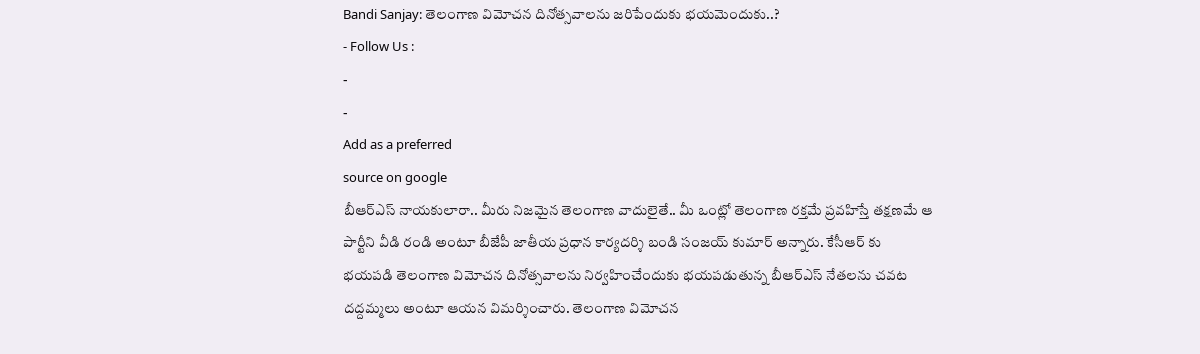Bandi Sanjay: తెలంగాణ విమోచన దినోత్సవాలను జరిపేందుకు భయమెందుకు..?
- Follow Us :
-
-
Add as a preferred
source on google
బీఆర్ఎస్ నాయకులారా.. మీరు నిజమైన తెలంగాణ వాదులైతే.. మీ ఒంట్లో తెలంగాణ రక్తమే ప్రవహిస్తే తక్షణమే ఆ పార్టీని వీడి రండి అంటూ బీజేపీ జాతీయ ప్రధాన కార్యదర్శి బండి సంజయ్ కుమార్ అన్నారు. కేసీఆర్ కు భయపడి తెలంగాణ విమోచన దినోత్సవాలను నిర్వహించేందుకు భయపడుతున్న బీఆర్ఎస్ నేతలను చవట దద్దమ్మలు అంటూ ఆయన విమర్శించారు. తెలంగాణ విమోచన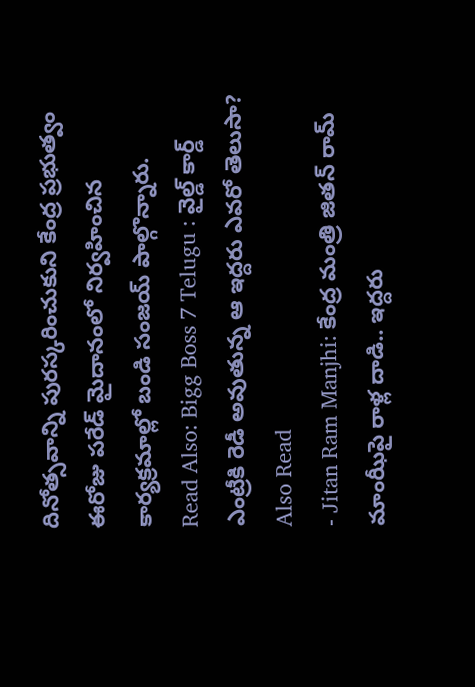దినోత్సవాన్ని పురస్కరించుకుని కేంద్ర ప్రభుత్వం ఈరోజు పరేడ్ మైదానంలో నిర్వహించిన కార్యక్రమాల్లో బండి సంజయ్ పాల్గొన్నారు.
Read Also: Bigg Boss 7 Telugu : వైల్డ్ కార్డ్ ఎంట్రీకి రెడీ అవుతున్న ఆ ఇద్దరు ఎవరో తెలుసా?
Also Read
- Jitan Ram Manjhi: కేంద్ర మంత్రి జితన్ రామ్ మాంఝీపై రాళ్ల దాడి.. ఇద్దరు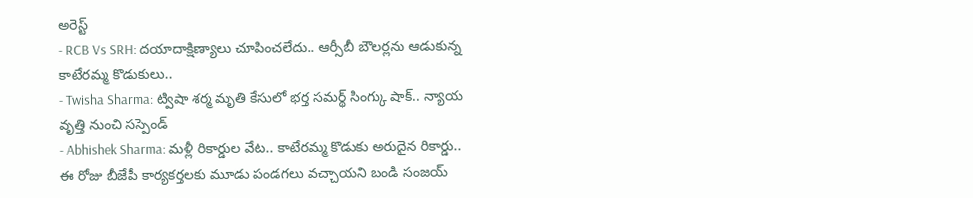అరెస్ట్
- RCB Vs SRH: దయాదాక్షిణ్యాలు చూపించలేదు.. ఆర్సీబీ బౌలర్లను ఆడుకున్న కాటేరమ్మ కొడుకులు..
- Twisha Sharma: ట్విషా శర్మ మృతి కేసులో భర్త సమర్థ్ సింగ్కు షాక్.. న్యాయ వృత్తి నుంచి సస్పెండ్
- Abhishek Sharma: మళ్లీ రికార్డుల వేట.. కాటేరమ్మ కొడుకు అరుదైన రికార్డు..
ఈ రోజు బీజేపీ కార్యకర్తలకు మూడు పండగలు వచ్చాయని బండి సంజయ్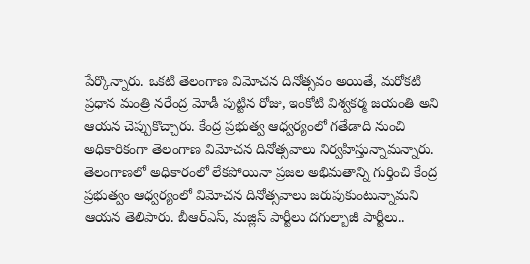పేర్కొన్నారు. ఒకటి తెలంగాణ విమోచన దినోత్సవం అయితే, మరోకటి ప్రధాన మంత్రి నరేంద్ర మోడీ పుట్టిన రోజు, ఇంకోటి విశ్వకర్మ జయంతి అని ఆయన చెప్పుకొచ్చారు. కేంద్ర ప్రభుత్వ ఆధ్వర్యంలో గతేడాది నుంచి అధికారికంగా తెలంగాణ విమోచన దినోత్సవాలు నిర్వహిస్తున్నామన్నారు. తెలంగాణలో అధికారంలో లేకపోయినా ప్రజల అభిమతాన్ని గుర్తించి కేంద్ర ప్రభుత్వం ఆధ్వర్యంలో విమోచన దినోత్సవాలు జరుపుకుంటున్నామని ఆయన తెలిపారు. బీఆర్ఎస్, మజ్లిస్ పార్టీలు దగుల్బాజీ పార్టీలు..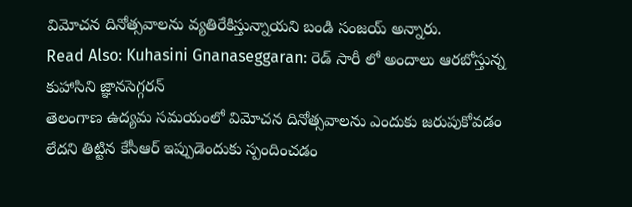విమోచన దినోత్సవాలను వ్యతిరేకిస్తున్నాయని బండి సంజయ్ అన్నారు.
Read Also: Kuhasini Gnanaseggaran: రెడ్ సారీ లో అందాలు ఆరబోస్తున్న కుహాసిని జ్ఞానసెగ్గరన్
తెలంగాణ ఉద్యమ సమయంలో విమోచన దినోత్సవాలను ఎందుకు జరుపుకోవడం లేదని తిట్టిన కేసీఆర్ ఇప్పుడెందుకు స్పందించడం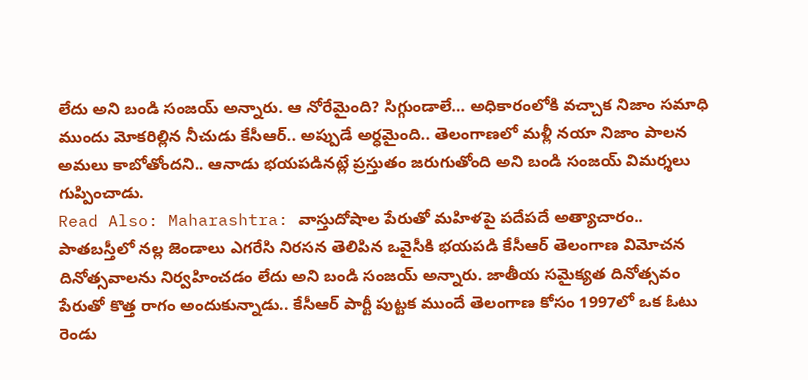లేదు అని బండి సంజయ్ అన్నారు. ఆ నోరేమైంది? సిగ్గుండాలే… అధికారంలోకి వచ్చాక నిజాం సమాధి ముందు మోకరిల్లిన నీచుడు కేసీఆర్.. అప్పుడే అర్ధమైంది.. తెలంగాణలో మళ్లీ నయా నిజాం పాలన అమలు కాబోతోందని.. ఆనాడు భయపడినట్లే ప్రస్తుతం జరుగుతోంది అని బండి సంజయ్ విమర్శలు గుప్పించాడు.
Read Also: Maharashtra: వాస్తుదోషాల పేరుతో మహిళపై పదేపదే అత్యాచారం..
పాతబస్తీలో నల్ల జెండాలు ఎగరేసి నిరసన తెలిపిన ఒవైసీకి భయపడి కేసీఆర్ తెలంగాణ విమోచన దినోత్సవాలను నిర్వహించడం లేదు అని బండి సంజయ్ అన్నారు. జాతీయ సమైక్యత దినోత్సవం పేరుతో కొత్త రాగం అందుకున్నాడు.. కేసీఆర్ పార్టీ పుట్టక ముందే తెలంగాణ కోసం 1997లో ఒక ఓటు రెండు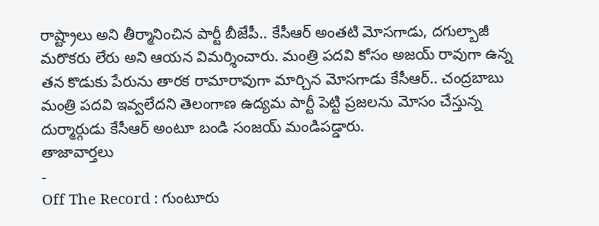రాష్ట్రాలు అని తీర్మానించిన పార్టీ బీజేపీ.. కేసీఆర్ అంతటి మోసగాడు, దగుల్బాజీ మరొకరు లేరు అని ఆయన విమర్శించారు. మంత్రి పదవి కోసం అజయ్ రావుగా ఉన్న తన కొడుకు పేరును తారక రామారావుగా మార్చిన మోసగాడు కేసీఆర్.. చంద్రబాబు మంత్రి పదవి ఇవ్వలేదని తెలంగాణ ఉద్యమ పార్టీ పెట్టి ప్రజలను మోసం చేస్తున్న దుర్మార్గుడు కేసీఆర్ అంటూ బండి సంజయ్ మండిపడ్డారు.
తాజావార్తలు
-
Off The Record : గుంటూరు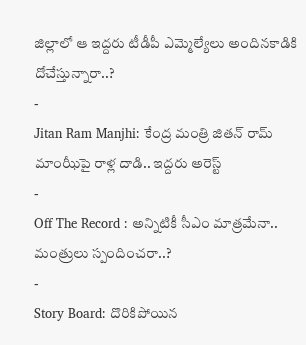జిల్లాలో ఆ ఇద్దరు టీడీపీ ఎమ్మెల్యేలు అందినకాడికి దోచేస్తున్నారా..?
-
Jitan Ram Manjhi: కేంద్ర మంత్రి జితన్ రామ్ మాంఝీపై రాళ్ల దాడి.. ఇద్దరు అరెస్ట్
-
Off The Record : అన్నిటికీ సీఎం మాత్రమేనా.. మంత్రులు స్పందించరా..?
-
Story Board: దొరికిపోయిన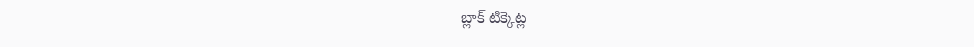బ్లాక్ టిక్కెట్ల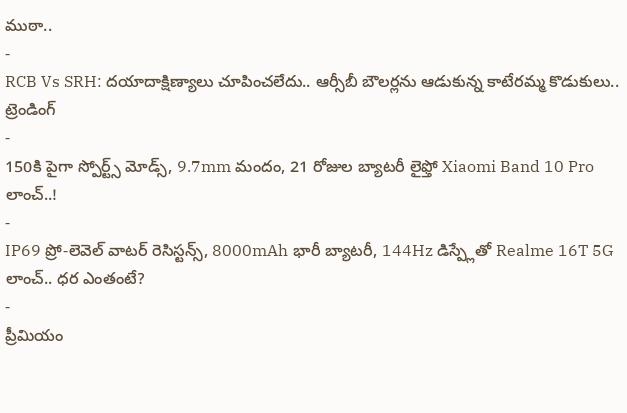ముఠా..
-
RCB Vs SRH: దయాదాక్షిణ్యాలు చూపించలేదు.. ఆర్సీబీ బౌలర్లను ఆడుకున్న కాటేరమ్మ కొడుకులు..
ట్రెండింగ్
-
150కి పైగా స్పోర్ట్స్ మోడ్స్, 9.7mm మందం, 21 రోజుల బ్యాటరీ లైఫ్తో Xiaomi Band 10 Pro లాంచ్..!
-
IP69 ప్రో-లెవెల్ వాటర్ రెసిస్టన్స్, 8000mAh భారీ బ్యాటరీ, 144Hz డిస్ప్లేతో Realme 16T 5G లాంచ్.. ధర ఎంతంటే?
-
ప్రీమియం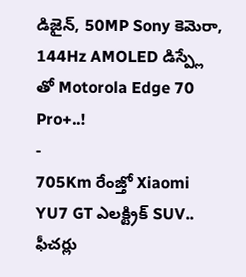డిజైన్, 50MP Sony కెమెరా, 144Hz AMOLED డిస్ప్లే తో Motorola Edge 70 Pro+..!
-
705Km రేంజ్తో Xiaomi YU7 GT ఎలక్ట్రిక్ SUV.. ఫీచర్లు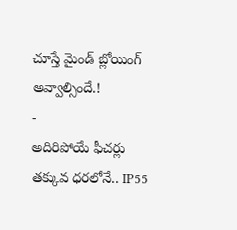చూస్తే మైండ్ బ్లోయింగ్ అవ్వాల్సిందే.!
-
అదిరిపోయే ఫీచర్లు తక్కువ ధరలోనే.. IP55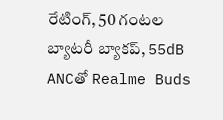రేటింగ్, 50 గంటల బ్యాటరీ బ్యాకప్, 55dB ANCతో Realme Buds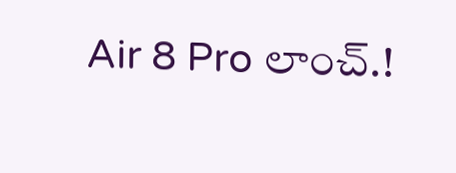Air 8 Pro లాంచ్.!